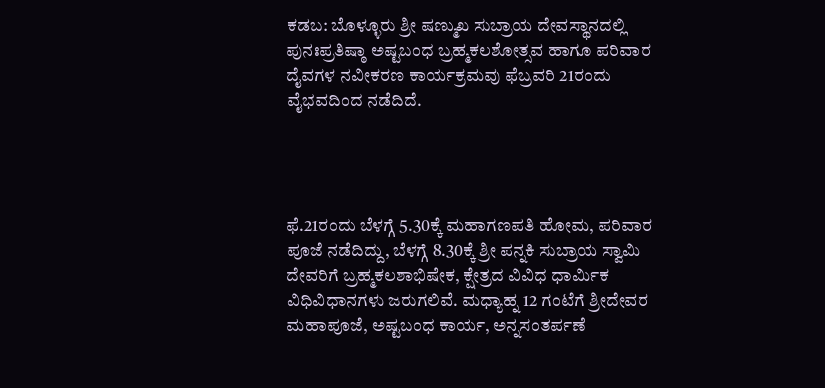ಕಡಬ: ಬೊಳ್ಳೂರು ಶ್ರೀ ಷಣ್ಮುಖ ಸುಬ್ರಾಯ ದೇವಸ್ಥಾನದಲ್ಲಿ ಪುನಃಪ್ರತಿಷ್ಠಾ ಅಷ್ಟಬಂಧ ಬ್ರಹ್ಮಕಲಶೋತ್ಸವ ಹಾಗೂ ಪರಿವಾರ ದೈವಗಳ ನವೀಕರಣ ಕಾರ್ಯಕ್ರಮವು ಫೆಬ್ರವರಿ 21ರಂದು ವೈಭವದಿಂದ ನಡೆದಿದೆ.




ಫೆ.21ರಂದು ಬೆಳಗ್ಗೆ 5.30ಕ್ಕೆ ಮಹಾಗಣಪತಿ ಹೋಮ, ಪರಿವಾರ ಪೂಜೆ ನಡೆದಿದ್ದು, ಬೆಳಗ್ಗೆ 8.30ಕ್ಕೆ ಶ್ರೀ ಪನ್ನಕಿ ಸುಬ್ರಾಯ ಸ್ವಾಮಿ ದೇವರಿಗೆ ಬ್ರಹ್ಮಕಲಶಾಭಿಷೇಕ, ಕ್ಷೇತ್ರದ ವಿವಿಧ ಧಾರ್ಮಿಕ ವಿಧಿವಿಧಾನಗಳು ಜರುಗಲಿವೆ. ಮಧ್ಯಾಹ್ನ 12 ಗಂಟೆಗೆ ಶ್ರೀದೇವರ ಮಹಾಪೂಜೆ, ಅಷ್ಟಬಂಧ ಕಾರ್ಯ, ಅನ್ನಸಂತರ್ಪಣೆ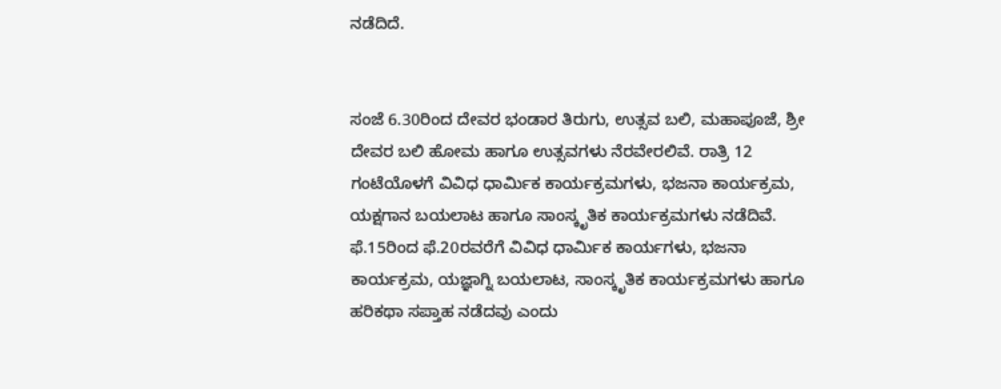ನಡೆದಿದೆ.


ಸಂಜೆ 6.30ರಿಂದ ದೇವರ ಭಂಡಾರ ತಿರುಗು, ಉತ್ಸವ ಬಲಿ, ಮಹಾಪೂಜೆ, ಶ್ರೀ ದೇವರ ಬಲಿ ಹೋಮ ಹಾಗೂ ಉತ್ಸವಗಳು ನೆರವೇರಲಿವೆ. ರಾತ್ರಿ 12 ಗಂಟೆಯೊಳಗೆ ವಿವಿಧ ಧಾರ್ಮಿಕ ಕಾರ್ಯಕ್ರಮಗಳು, ಭಜನಾ ಕಾರ್ಯಕ್ರಮ, ಯಕ್ಷಗಾನ ಬಯಲಾಟ ಹಾಗೂ ಸಾಂಸ್ಕೃತಿಕ ಕಾರ್ಯಕ್ರಮಗಳು ನಡೆದಿವೆ.
ಫೆ.15ರಿಂದ ಫೆ.20ರವರೆಗೆ ವಿವಿಧ ಧಾರ್ಮಿಕ ಕಾರ್ಯಗಳು, ಭಜನಾ ಕಾರ್ಯಕ್ರಮ, ಯಜ್ಞಾಗ್ನಿ ಬಯಲಾಟ, ಸಾಂಸ್ಕೃತಿಕ ಕಾರ್ಯಕ್ರಮಗಳು ಹಾಗೂ ಹರಿಕಥಾ ಸಪ್ತಾಹ ನಡೆದವು ಎಂದು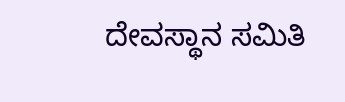ದೇವಸ್ಥಾನ ಸಮಿತಿ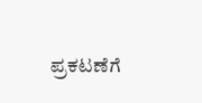ಪ್ರಕಟಣೆಗೆ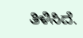ತಿಳಿಸಿದೆ.